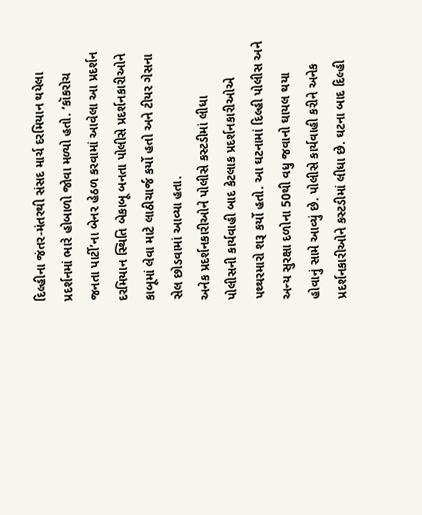દિલ્હીના જંતર-મંતરથી સંસદ માર્ચ દરમિયાન થયેલા પ્રદર્શનમાં ભારે હોબાળો જોવા મળ્યો હતો. ‘કૉકરોચ જનતા પાર્ટી’ના બેનર હેઠળ કરવામાં આવેલા આ પ્રદર્શન દરમિયાન સ્થિતિ બેકાબૂ બનતા પોલીસે પ્રદર્શનકારીઓને કાબૂમાં લેવા માટે લાઠીચાર્જ કર્યો હતો અને ટીયર ગેસના સેલ છોડવામાં આવ્યા હતા.
અનેક પ્રદર્શનકારીઓને પોલીસે કસ્ટડીમાં લીધા
પોલીસની કાર્યવાહી બાદ કેટલાક પ્રદર્શનકારીઓએ પથ્થરમારો શરૂ કર્યો હતો. આ ઘટનામાં દિલ્હી પોલીસ અને અન્ય સુરક્ષા દળોના 50થી વધુ જવાનો ઘાયલ થયા હોવાનું સામે આવ્યું છે. પોલીસે કાર્યવાહી કરીને અનેક પ્રદર્શનકારીઓને કસ્ટડીમાં લીધા છે. ઘટના બાદ દિલ્હી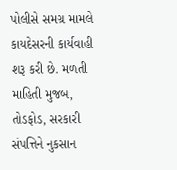પોલીસે સમગ્ર મામલે કાયદેસરની કાર્યવાહી શરૂ કરી છે. મળતી માહિતી મુજબ, તોડફોડ, સરકારી સંપત્તિને નુકસાન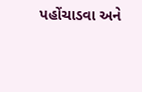પહોંચાડવા અને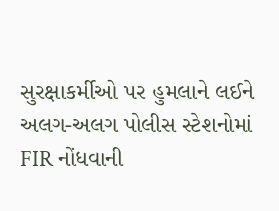સુરક્ષાકર્મીઓ પર હુમલાને લઈને અલગ-અલગ પોલીસ સ્ટેશનોમાં FIR નોંધવાની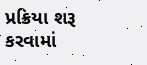પ્રક્રિયા શરૂ કરવામાં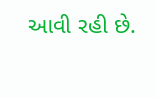આવી રહી છે.